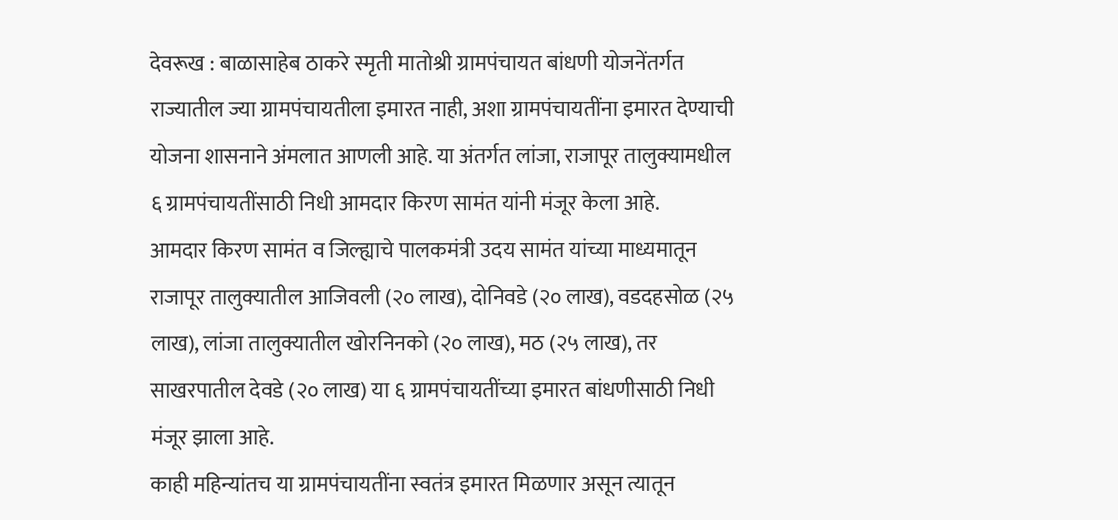देवरूख : बाळासाहेब ठाकरे स्मृती मातोश्री ग्रामपंचायत बांधणी योजनेंतर्गत राज्यातील ज्या ग्रामपंचायतीला इमारत नाही, अशा ग्रामपंचायतींना इमारत देण्याची योजना शासनाने अंमलात आणली आहे. या अंतर्गत लांजा, राजापूर तालुक्यामधील ६ ग्रामपंचायतींसाठी निधी आमदार किरण सामंत यांनी मंजूर केला आहे.
आमदार किरण सामंत व जिल्ह्याचे पालकमंत्री उदय सामंत यांच्या माध्यमातून राजापूर तालुक्यातील आजिवली (२० लाख), दोनिवडे (२० लाख), वडदहसोळ (२५ लाख), लांजा तालुक्यातील खोरनिनको (२० लाख), मठ (२५ लाख), तर साखरपातील देवडे (२० लाख) या ६ ग्रामपंचायतींच्या इमारत बांधणीसाठी निधी मंजूर झाला आहे.
काही महिन्यांतच या ग्रामपंचायतींना स्वतंत्र इमारत मिळणार असून त्यातून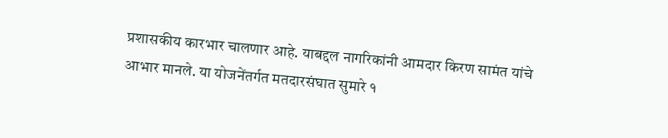प्रशासकीय कारभार चालणार आहे. याबद्दल नागरिकांनी आमदार किरण सामंत यांचे आभार मानले. या योजनेंतर्गत मतदारसंघात सुमारे १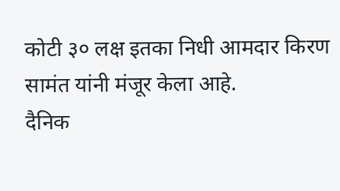कोटी ३० लक्ष इतका निधी आमदार किरण सामंत यांनी मंजूर केला आहे.
दैनिक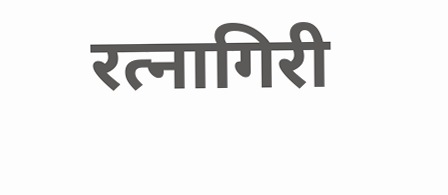रत्नागिरी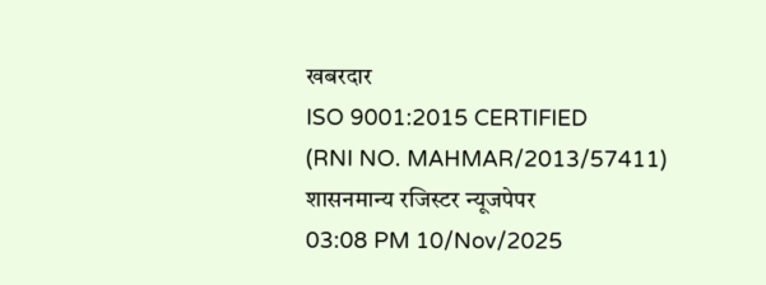खबरदार
ISO 9001:2015 CERTIFIED
(RNI NO. MAHMAR/2013/57411)
शासनमान्य रजिस्टर न्यूजपेपर
03:08 PM 10/Nov/2025